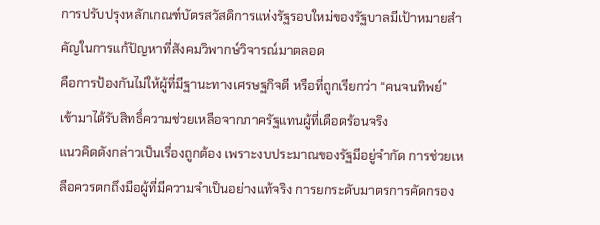การปรับปรุงหลักเกณฑ์บัตรสวัสดิการแห่งรัฐรอบใหม่ของรัฐบาลมีเป้าหมายสำคัญในการแก้ปัญหาที่สังคมวิพากษ์วิจารณ์มาตลอด
คือการป้องกันไม่ให้ผู้ที่มีฐานะทางเศรษฐกิจดี หรือที่ถูกเรียกว่า “คนจนทิพย์” เข้ามาได้รับสิทธิ์ความช่วยเหลือจากภาครัฐแทนผู้ที่เดือดร้อนจริง
แนวคิดดังกล่าวเป็นเรื่องถูกต้อง เพราะงบประมาณของรัฐมีอยู่จำกัด การช่วยเหลือควรตกถึงมือผู้ที่มีความจำเป็นอย่างแท้จริง การยกระดับมาตรการคัดกรอง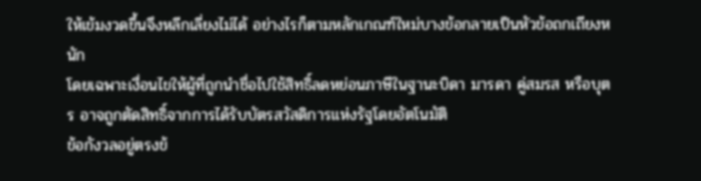ให้เข้มงวดขึ้นจึงหลีกเลี่ยงไม่ได้ อย่างไรก็ตามหลักเกณฑ์ใหม่บางข้อกลายเป็นหัวข้อถกเถียงหนัก
โดยเฉพาะเงื่อนไขให้ผู้ที่ถูกนำชื่อไปใช้สิทธิ์ลดหย่อนภาษีในฐานะบิดา มารดา คู่สมรส หรือบุตร อาจถูกตัดสิทธิ์จากการได้รับบัตรสวัสดิการแห่งรัฐโดยอัตโนมัติ
ข้อกังวลอยู่ตรงข้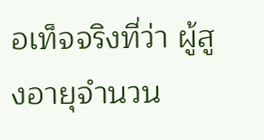อเท็จจริงที่ว่า ผู้สูงอายุจำนวน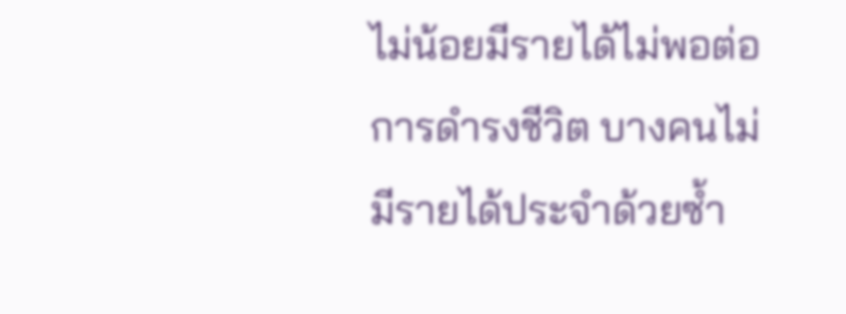ไม่น้อยมีรายได้ไม่พอต่อการดำรงชีวิต บางคนไม่มีรายได้ประจำด้วยซ้ำ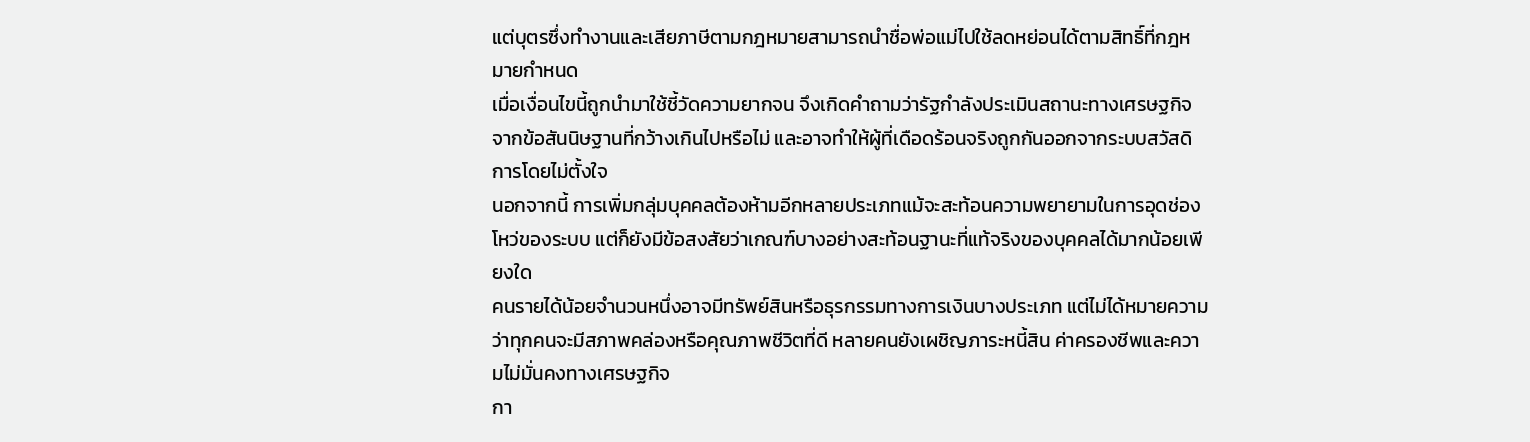แต่บุตรซึ่งทำงานและเสียภาษีตามกฎหมายสามารถนำชื่อพ่อแม่ไปใช้ลดหย่อนได้ตามสิทธิ์ที่กฎหมายกำหนด
เมื่อเงื่อนไขนี้ถูกนำมาใช้ชี้วัดความยากจน จึงเกิดคำถามว่ารัฐกำลังประเมินสถานะทางเศรษฐกิจจากข้อสันนิษฐานที่กว้างเกินไปหรือไม่ และอาจทำให้ผู้ที่เดือดร้อนจริงถูกกันออกจากระบบสวัสดิการโดยไม่ตั้งใจ
นอกจากนี้ การเพิ่มกลุ่มบุคคลต้องห้ามอีกหลายประเภทแม้จะสะท้อนความพยายามในการอุดช่องโหว่ของระบบ แต่ก็ยังมีข้อสงสัยว่าเกณฑ์บางอย่างสะท้อนฐานะที่แท้จริงของบุคคลได้มากน้อยเพียงใด
คนรายได้น้อยจำนวนหนึ่งอาจมีทรัพย์สินหรือธุรกรรมทางการเงินบางประเภท แต่ไม่ได้หมายความว่าทุกคนจะมีสภาพคล่องหรือคุณภาพชีวิตที่ดี หลายคนยังเผชิญภาระหนี้สิน ค่าครองชีพและความไม่มั่นคงทางเศรษฐกิจ
กา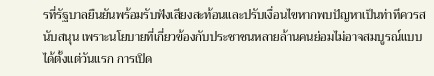รที่รัฐบาลยืนยันพร้อมรับฟังเสียงสะท้อนและปรับเงื่อนไขหากพบปัญหาเป็นท่าทีควรสนับสนุน เพราะนโยบายที่เกี่ยวข้องกับประชาชนหลายล้านคนย่อมไม่อาจสมบูรณ์แบบได้ตั้งแต่วันแรก การเปิด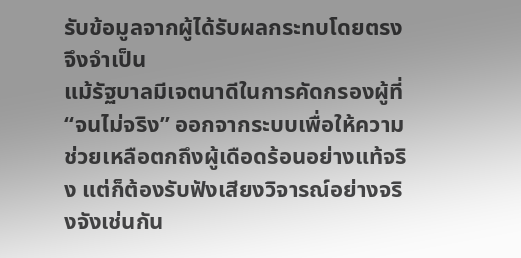รับข้อมูลจากผู้ได้รับผลกระทบโดยตรงจึงจำเป็น
แม้รัฐบาลมีเจตนาดีในการคัดกรองผู้ที่ “จนไม่จริง” ออกจากระบบเพื่อให้ความช่วยเหลือตกถึงผู้เดือดร้อนอย่างแท้จริง แต่ก็ต้องรับฟังเสียงวิจารณ์อย่างจริงจังเช่นกัน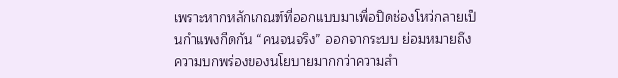เพราะหากหลักเกณฑ์ที่ออกแบบมาเพื่อปิดช่องโหว่กลายเป็นกำแพงกีดกัน “คนจนจริง” ออกจากระบบ ย่อมหมายถึงความบกพร่องของนโยบายมากกว่าความสำ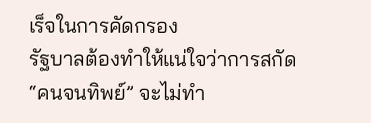เร็จในการคัดกรอง
รัฐบาลต้องทำให้แน่ใจว่าการสกัด “คนจนทิพย์” จะไม่ทำ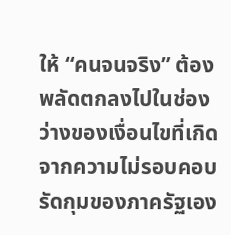ให้ “คนจนจริง” ต้องพลัดตกลงไปในช่องว่างของเงื่อนไขที่เกิดจากความไม่รอบคอบรัดกุมของภาครัฐเอง